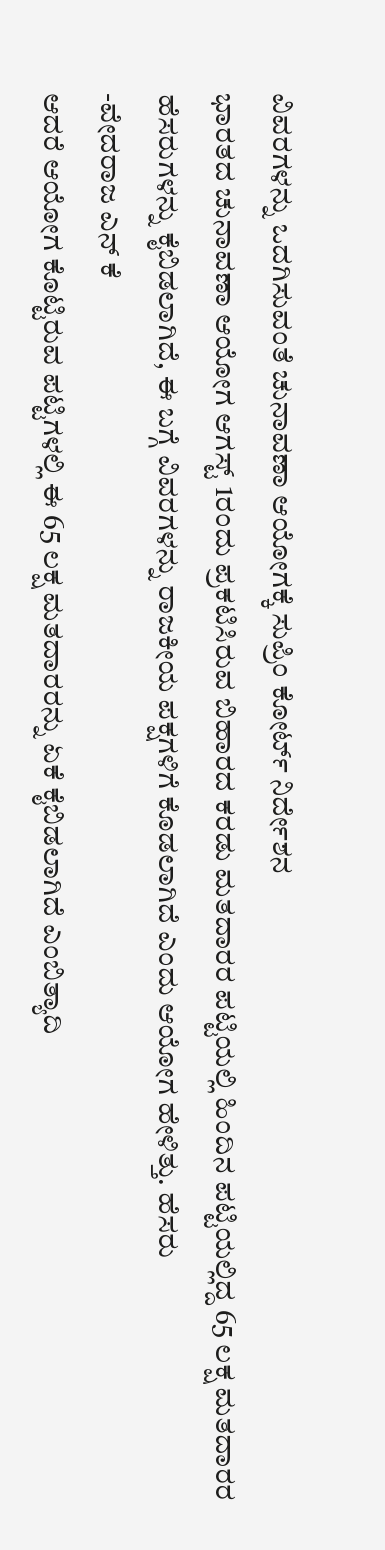ವಿವರಗಳನ್ನು ಒದಗಿಸುವಂತೆ ಚುನಾವಣಾ ಆಯೋಗಕ್ಕೆ ಸುಪ್ರಿಂ ಕೋರ್ಟ್ ನಿರ್ದೇಶನ
ಭಾರತದ ಚುನಾವಣಾ ಆಯೋಗ ಆಗಸ್ಟ್ 1ರಂದು ಪ್ರಕಟಿಸಿರುವ ಬಿಹಾರದ ಕರಡು ಮತದಾರರ ಪಟ್ಟಿಯಲ್ಲಿ ಹಿಂದಿನ ಪಟ್ಟಿಯಲ್ಲಿದ್ದ 65 ಲಕ್ಷ ಮತದಾರರ ಹೆಸರುಗಳನ್ನು ಕೈಬಿಡಲಾಗಿದೆ, ಈ ಬಗ್ಗೆ ವಿವರಗಳನ್ನು ರಾಜಕೀಯ ಪಕ್ಷಗಳಿಗೆ ಕೊಡಲಾಗಿದೆ ಎಂದು ಆಯೋಗ ಹೇಳಿತ್ತು. ಹೆಸರು
-ವೇದರಾಜ ಎನ್ ಕೆ
ಆದರೆ ಆಯೋಗ ಕೊಟ್ಟಿರುವ ಪಟ್ಟಿಗಳಲ್ಲಿ ಈ 65 ಲಕ್ಷ ಮತದಾರರನ್ನು ಏಕೆ ಕೈಬಿಡಲಾಗಿದೆ ಎಂಬಿತ್ಯಾದಿ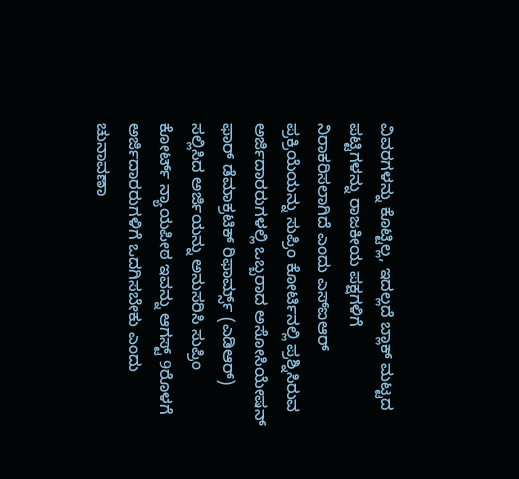ವಿವರಗಳನ್ನು ಕೊಟ್ಟಿಲ್ಲ, ಇದಲ್ಲದೆ ಬ್ಲಾಕ್ ಮಟ್ಟದ ಪಟ್ಟಿಗಳನ್ನು ರಾಜಕೀಯ ಪಕ್ಷಗಳಿಗೆ ನಿರಾಕರಿಸಲಾಗಿದೆ ಎಂದು ಎಸ್ಐಆರ್ ಪ್ರಕ್ರಿಯೆಯನ್ನು ಸುಪ್ರಿಂ ಕೋರ್ಟಿನಲ್ಲಿ ಪ್ರಶ್ನಿಸಿರುವ ಅರ್ಜಿದಾರರುಗಳಲ್ಲಿ ಒಬ್ಬರಾದ ಅಸೋಸಿಯೇಷನ್ ಫಾರ್ ಡೆಮಾಕ್ರಟಿಕ್ ರಿಫಾರ್ಮ್ಸ್ (ಎಡಿಆರ್) ಸಲ್ಲಿಸಿದ ಅರ್ಜಿಯನ್ನು ಅನುಸರಿಸಿ ಸುಪ್ರಿಂ ಕೋರ್ಟ್ ನ್ಯಾಯಪೀಠ ಇವನ್ನು ಆಗಸ್ಟ್ 9ರೊಳಗೆ ಅರ್ಜಿದಾರರುಗಳಿಗೆ ಒದಗಿಸಬೇಕು ಎಂದು ಚುನಾವಣಾ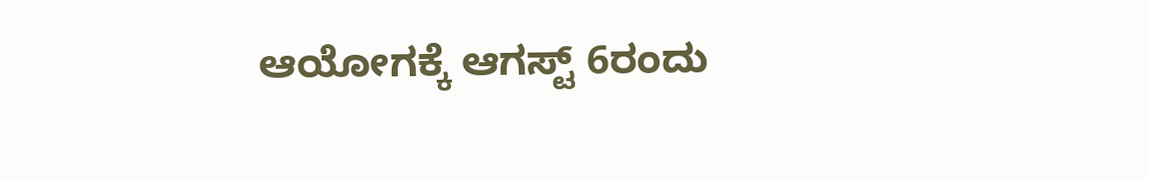ಆಯೋಗಕ್ಕೆ ಆಗಸ್ಟ್ 6ರಂದು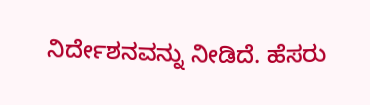ನಿರ್ದೇಶನವನ್ನು ನೀಡಿದೆ. ಹೆಸರು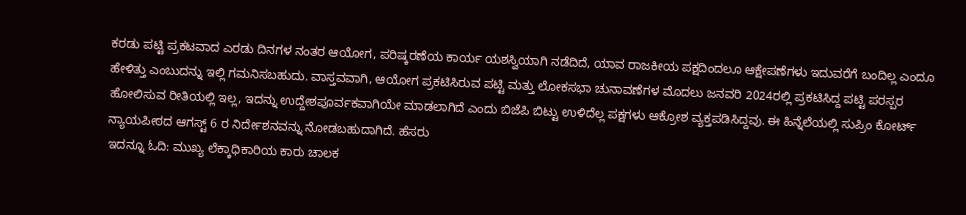ಕರಡು ಪಟ್ಟಿ ಪ್ರಕಟವಾದ ಎರಡು ದಿನಗಳ ನಂತರ ಆಯೋಗ, ಪರಿಷ್ಕರಣೆಯ ಕಾರ್ಯ ಯಶಸ್ವಿಯಾಗಿ ನಡೆದಿದೆ, ಯಾವ ರಾಜಕೀಯ ಪಕ್ಷದಿಂದಲೂ ಆಕ್ಷೇಪಣೆಗಳು ಇದುವರೆಗೆ ಬಂದಿಲ್ಲ ಎಂದೂ ಹೇಳಿತ್ತು ಎಂಬುದನ್ನು ಇಲ್ಲಿ ಗಮನಿಸಬಹುದು. ವಾಸ್ತವವಾಗಿ, ಆಯೋಗ ಪ್ರಕಟಿಸಿರುವ ಪಟ್ಟಿ ಮತ್ತು ಲೋಕಸಭಾ ಚುನಾವಣೆಗಳ ಮೊದಲು ಜನವರಿ 2024ರಲ್ಲಿ ಪ್ರಕಟಿಸಿದ್ದ ಪಟ್ಟಿ ಪರಸ್ಪರ ಹೋಲಿಸುವ ರೀತಿಯಲ್ಲಿ ಇಲ್ಲ, ಇದನ್ನು ಉದ್ದೇಶಪೂರ್ವಕವಾಗಿಯೇ ಮಾಡಲಾಗಿದೆ ಎಂದು ಬಿಜೆಪಿ ಬಿಟ್ಟು ಉಳಿದೆಲ್ಲ ಪಕ್ಷಗಳು ಆಕ್ರೋಶ ವ್ಯಕ್ತಪಡಿಸಿದ್ದವು. ಈ ಹಿನ್ನೆಲೆಯಲ್ಲಿ ಸುಪ್ರಿಂ ಕೋರ್ಟ್ ನ್ಯಾಯಪೀಠದ ಆಗಸ್ಟ್ 6 ರ ನಿರ್ದೇಶನವನ್ನು ನೋಡಬಹುದಾಗಿದೆ. ಹೆಸರು
ಇದನ್ನೂ ಓದಿ: ಮುಖ್ಯ ಲೆಕ್ಕಾಧಿಕಾರಿಯ ಕಾರು ಚಾಲಕ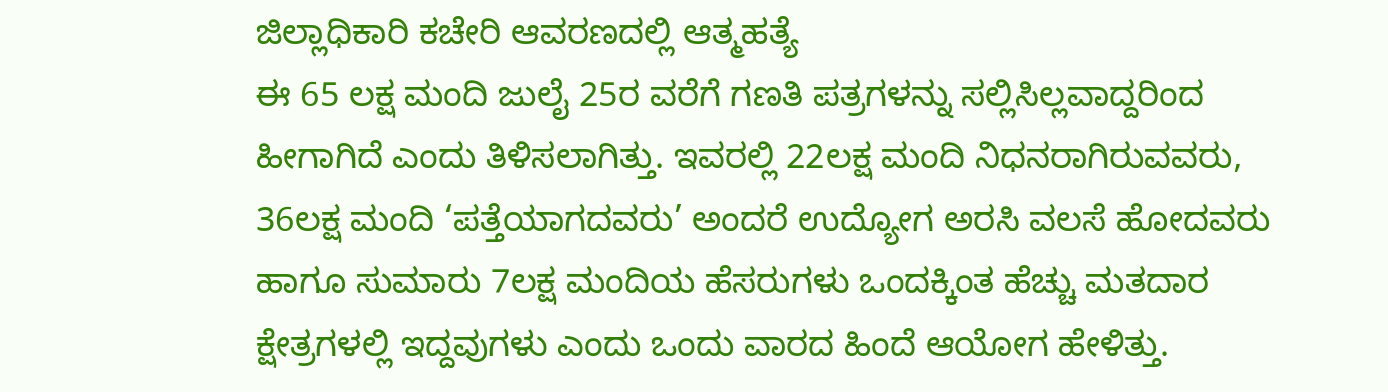ಜಿಲ್ಲಾಧಿಕಾರಿ ಕಚೇರಿ ಆವರಣದಲ್ಲಿ ಆತ್ಮಹತ್ಯೆ
ಈ 65 ಲಕ್ಷ ಮಂದಿ ಜುಲೈ 25ರ ವರೆಗೆ ಗಣತಿ ಪತ್ರಗಳನ್ನು ಸಲ್ಲಿಸಿಲ್ಲವಾದ್ದರಿಂದ ಹೀಗಾಗಿದೆ ಎಂದು ತಿಳಿಸಲಾಗಿತ್ತು. ಇವರಲ್ಲಿ 22ಲಕ್ಷ ಮಂದಿ ನಿಧನರಾಗಿರುವವರು, 36ಲಕ್ಷ ಮಂದಿ ‘ಪತ್ತೆಯಾಗದವರು’ ಅಂದರೆ ಉದ್ಯೋಗ ಅರಸಿ ವಲಸೆ ಹೋದವರು ಹಾಗೂ ಸುಮಾರು 7ಲಕ್ಷ ಮಂದಿಯ ಹೆಸರುಗಳು ಒಂದಕ್ಕಿಂತ ಹೆಚ್ಚು ಮತದಾರ ಕ್ಷೇತ್ರಗಳಲ್ಲಿ ಇದ್ದವುಗಳು ಎಂದು ಒಂದು ವಾರದ ಹಿಂದೆ ಆಯೋಗ ಹೇಳಿತ್ತು.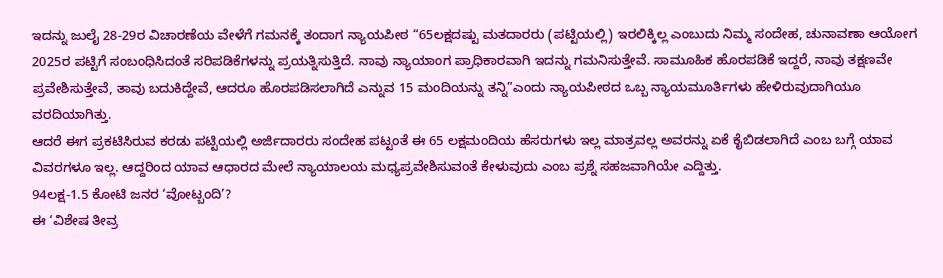ಇದನ್ನು ಜುಲೈ 28-29ರ ವಿಚಾರಣೆಯ ವೇಳೆಗೆ ಗಮನಕ್ಕೆ ತಂದಾಗ ನ್ಯಾಯಪೀಠ “65ಲಕ್ಷದಷ್ಟು ಮತದಾರರು (ಪಟ್ಟಿಯಲ್ಲಿ) ಇರಲಿಕ್ಕಿಲ್ಲ ಎಂಬುದು ನಿಮ್ಮ ಸಂದೇಹ, ಚುನಾವಣಾ ಆಯೋಗ 2025ರ ಪಟ್ಟಿಗೆ ಸಂಬಂಧಿಸಿದಂತೆ ಸರಿಪಡಿಕೆಗಳನ್ನು ಪ್ರಯತ್ನಿಸುತ್ತಿದೆ. ನಾವು ನ್ಯಾಯಾಂಗ ಪ್ರಾಧಿಕಾರವಾಗಿ ಇದನ್ನು ಗಮನಿಸುತ್ತೇವೆ. ಸಾಮೂಹಿಕ ಹೊರಪಡಿಕೆ ಇದ್ದರೆ, ನಾವು ತಕ್ಷಣವೇ ಪ್ರವೇಶಿಸುತ್ತೇವೆ, ತಾವು ಬದುಕಿದ್ದೇವೆ, ಆದರೂ ಹೊರಪಡಿಸಲಾಗಿದೆ ಎನ್ನುವ 15 ಮಂದಿಯನ್ನು ತನ್ನಿ”ಎಂದು ನ್ಯಾಯಪೀಠದ ಒಬ್ಬ ನ್ಯಾಯಮೂರ್ತಿಗಳು ಹೇಳಿರುವುದಾಗಿಯೂ ವರದಿಯಾಗಿತ್ತು.
ಆದರೆ ಈಗ ಪ್ರಕಟಿಸಿರುವ ಕರಡು ಪಟ್ಟಿಯಲ್ಲಿ ಅರ್ಜಿದಾರರು ಸಂದೇಹ ಪಟ್ಟಂತೆ ಈ 65 ಲಕ್ಷಮಂದಿಯ ಹೆಸರುಗಳು ಇಲ್ಲ ಮಾತ್ರವಲ್ಲ ಅವರನ್ನು ಏಕೆ ಕೈಬಿಡಲಾಗಿದೆ ಎಂಬ ಬಗ್ಗೆ ಯಾವ ವಿವರಗಳೂ ಇಲ್ಲ. ಆದ್ದರಿಂದ ಯಾವ ಆಧಾರದ ಮೇಲೆ ನ್ಯಾಯಾಲಯ ಮಧ್ಯಪ್ರವೇಶಿಸುವಂತೆ ಕೇಳುವುದು ಎಂಬ ಪ್ರಶ್ನೆ ಸಹಜವಾಗಿಯೇ ಎದ್ದಿತ್ತು.
94ಲಕ್ಷ-1.5 ಕೋಟಿ ಜನರ ‘ವೋಟ್ಬಂದಿ’?
ಈ ‘ವಿಶೇಷ ತೀವ್ರ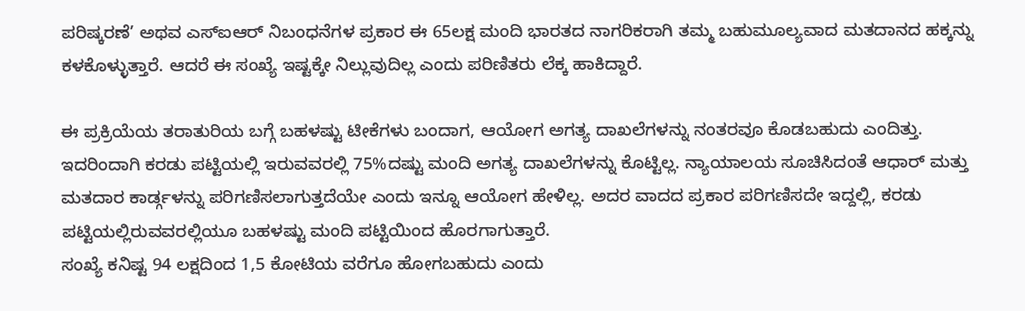ಪರಿಷ್ಕರಣೆ’ ಅಥವ ಎಸ್ಐಆರ್ ನಿಬಂಧನೆಗಳ ಪ್ರಕಾರ ಈ 65ಲಕ್ಷ ಮಂದಿ ಭಾರತದ ನಾಗರಿಕರಾಗಿ ತಮ್ಮ ಬಹುಮೂಲ್ಯವಾದ ಮತದಾನದ ಹಕ್ಕನ್ನು ಕಳಕೊಳ್ಳುತ್ತಾರೆ. ಆದರೆ ಈ ಸಂಖ್ಯೆ ಇಷ್ಟಕ್ಕೇ ನಿಲ್ಲುವುದಿಲ್ಲ ಎಂದು ಪರಿಣಿತರು ಲೆಕ್ಕ ಹಾಕಿದ್ದಾರೆ.

ಈ ಪ್ರಕ್ರಿಯೆಯ ತರಾತುರಿಯ ಬಗ್ಗೆ ಬಹಳಷ್ಟು ಟೀಕೆಗಳು ಬಂದಾಗ, ಆಯೋಗ ಅಗತ್ಯ ದಾಖಲೆಗಳನ್ನು ನಂತರವೂ ಕೊಡಬಹುದು ಎಂದಿತ್ತು. ಇದರಿಂದಾಗಿ ಕರಡು ಪಟ್ಟಿಯಲ್ಲಿ ಇರುವವರಲ್ಲಿ 75%ದಷ್ಟು ಮಂದಿ ಅಗತ್ಯ ದಾಖಲೆಗಳನ್ನು ಕೊಟ್ಟಿಲ್ಲ. ನ್ಯಾಯಾಲಯ ಸೂಚಿಸಿದಂತೆ ಆಧಾರ್ ಮತ್ತು ಮತದಾರ ಕಾರ್ಡ್ಗಳನ್ನು ಪರಿಗಣಿಸಲಾಗುತ್ತದೆಯೇ ಎಂದು ಇನ್ನೂ ಆಯೋಗ ಹೇಳಿಲ್ಲ. ಅದರ ವಾದದ ಪ್ರಕಾರ ಪರಿಗಣಿಸದೇ ಇದ್ದಲ್ಲಿ, ಕರಡು ಪಟ್ಟಿಯಲ್ಲಿರುವವರಲ್ಲಿಯೂ ಬಹಳಷ್ಟು ಮಂದಿ ಪಟ್ಟಿಯಿಂದ ಹೊರಗಾಗುತ್ತಾರೆ.
ಸಂಖ್ಯೆ ಕನಿಷ್ಟ 94 ಲಕ್ಷದಿಂದ 1,5 ಕೋಟಿಯ ವರೆಗೂ ಹೋಗಬಹುದು ಎಂದು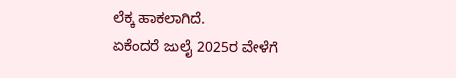ಲೆಕ್ಕ ಹಾಕಲಾಗಿದೆ.
ಏಕೆಂದರೆ ಜುಲೈ 2025ರ ವೇಳೆಗೆ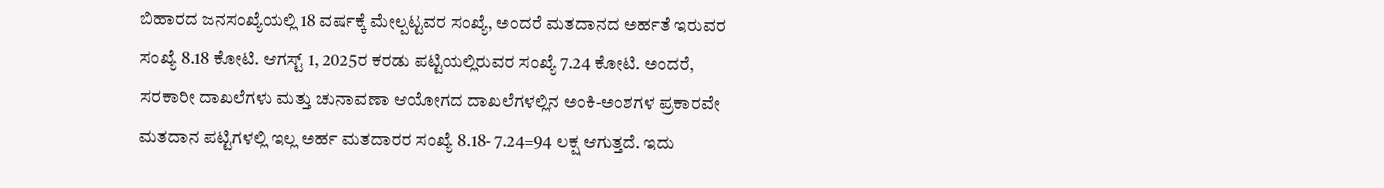ಬಿಹಾರದ ಜನಸಂಖ್ಯೆಯಲ್ಲಿ 18 ವರ್ಷಕ್ಕೆ ಮೇಲ್ಪಟ್ಟವರ ಸಂಖ್ಯೆ, ಅಂದರೆ ಮತದಾನದ ಅರ್ಹತೆ ಇರುವರ ಸಂಖ್ಯೆ 8.18 ಕೋಟಿ. ಆಗಸ್ಟ್ 1, 2025ರ ಕರಡು ಪಟ್ಟಿಯಲ್ಲಿರುವರ ಸಂಖ್ಯೆ 7.24 ಕೋಟಿ. ಅಂದರೆ, ಸರಕಾರೀ ದಾಖಲೆಗಳು ಮತ್ತು ಚುನಾವಣಾ ಆಯೋಗದ ದಾಖಲೆಗಳಲ್ಲಿನ ಅಂಕಿ-ಅಂಶಗಳ ಪ್ರಕಾರವೇ ಮತದಾನ ಪಟ್ಟಿಗಳಲ್ಲಿ ಇಲ್ಲ ಅರ್ಹ ಮತದಾರರ ಸಂಖ್ಯೆ 8.18- 7.24=94 ಲಕ್ಷ ಆಗುತ್ತದೆ. ಇದು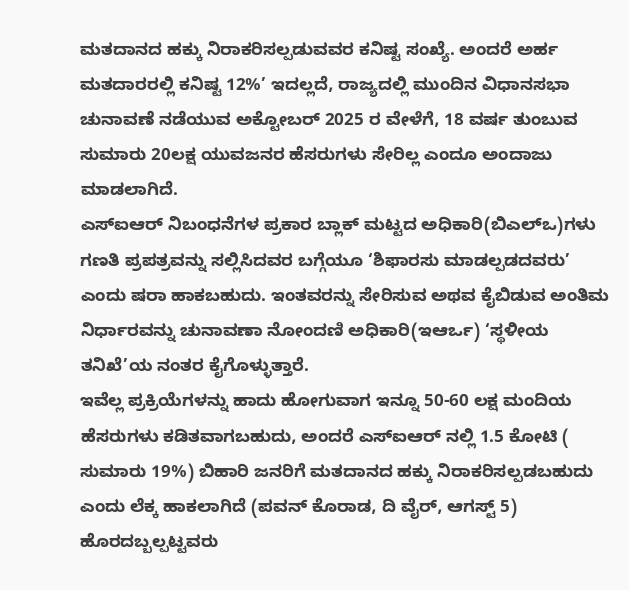ಮತದಾನದ ಹಕ್ಕು ನಿರಾಕರಿಸಲ್ಪಡುವವರ ಕನಿಷ್ಟ ಸಂಖ್ಯೆ. ಅಂದರೆ ಅರ್ಹ ಮತದಾರರಲ್ಲಿ ಕನಿಷ್ಟ 12%’ ಇದಲ್ಲದೆ, ರಾಜ್ಯದಲ್ಲಿ ಮುಂದಿನ ವಿಧಾನಸಭಾ ಚುನಾವಣೆ ನಡೆಯುವ ಅಕ್ಟೋಬರ್ 2025 ರ ವೇಳೆಗೆ, 18 ವರ್ಷ ತುಂಬುವ ಸುಮಾರು 20ಲಕ್ಷ ಯುವಜನರ ಹೆಸರುಗಳು ಸೇರಿಲ್ಲ ಎಂದೂ ಅಂದಾಜು ಮಾಡಲಾಗಿದೆ.
ಎಸ್ಐಆರ್ ನಿಬಂಧನೆಗಳ ಪ್ರಕಾರ ಬ್ಲಾಕ್ ಮಟ್ಟದ ಅಧಿಕಾರಿ(ಬಿಎಲ್ಒ)ಗಳು ಗಣತಿ ಪ್ರಪತ್ರವನ್ನು ಸಲ್ಲಿಸಿದವರ ಬಗ್ಗೆಯೂ ‘ಶಿಫಾರಸು ಮಾಡಲ್ಪಡದವರು’ ಎಂದು ಷರಾ ಹಾಕಬಹುದು. ಇಂತವರನ್ನು ಸೇರಿಸುವ ಅಥವ ಕೈಬಿಡುವ ಅಂತಿಮ ನಿರ್ಧಾರವನ್ನು ಚುನಾವಣಾ ನೋಂದಣಿ ಅಧಿಕಾರಿ(ಇಆರ್ಒ) ‘ಸ್ಥಳೀಯ ತನಿಖೆ’ಯ ನಂತರ ಕೈಗೊಳ್ಳುತ್ತಾರೆ.
ಇವೆಲ್ಲ ಪ್ರಕ್ರಿಯೆಗಳನ್ನು ಹಾದು ಹೋಗುವಾಗ ಇನ್ನೂ 50-60 ಲಕ್ಷ ಮಂದಿಯ ಹೆಸರುಗಳು ಕಡಿತವಾಗಬಹುದು, ಅಂದರೆ ಎಸ್ಐಆರ್ ನಲ್ಲಿ 1.5 ಕೋಟಿ ( ಸುಮಾರು 19%) ಬಿಹಾರಿ ಜನರಿಗೆ ಮತದಾನದ ಹಕ್ಕು ನಿರಾಕರಿಸಲ್ಪಡಬಹುದು ಎಂದು ಲೆಕ್ಕ ಹಾಕಲಾಗಿದೆ (ಪವನ್ ಕೊರಾಡ, ದಿ ವೈರ್, ಆಗಸ್ಟ್ 5)
ಹೊರದಬ್ಬಲ್ಪಟ್ಟವರು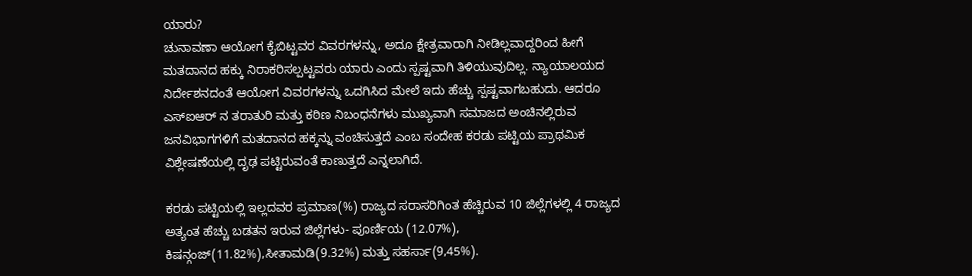ಯಾರು?
ಚುನಾವಣಾ ಆಯೋಗ ಕೈಬಿಟ್ಟವರ ವಿವರಗಳನ್ನು, ಅದೂ ಕ್ಷೇತ್ರವಾರಾಗಿ ನೀಡಿಲ್ಲವಾದ್ದರಿಂದ ಹೀಗೆ ಮತದಾನದ ಹಕ್ಕು ನಿರಾಕರಿಸಲ್ಪಟ್ಟವರು ಯಾರು ಎಂದು ಸ್ಪಷ್ಟವಾಗಿ ತಿಳಿಯುವುದಿಲ್ಲ. ನ್ಯಾಯಾಲಯದ ನಿರ್ದೇಶನದಂತೆ ಆಯೋಗ ವಿವರಗಳನ್ನು ಒದಗಿಸಿದ ಮೇಲೆ ಇದು ಹೆಚ್ಚು ಸ್ಪಷ್ಟವಾಗಬಹುದು. ಆದರೂ ಎಸ್ಐಆರ್ ನ ತರಾತುರಿ ಮತ್ತು ಕಠಿಣ ನಿಬಂಧನೆಗಳು ಮುಖ್ಯವಾಗಿ ಸಮಾಜದ ಅಂಚಿನಲ್ಲಿರುವ ಜನವಿಭಾಗಗಳಿಗೆ ಮತದಾನದ ಹಕ್ಕನ್ನು ವಂಚಿಸುತ್ತದೆ ಎಂಬ ಸಂದೇಹ ಕರಡು ಪಟ್ಟಿಯ ಪ್ರಾಥಮಿಕ ವಿಶ್ಲೇಷಣೆಯಲ್ಲಿ ದೃಢ ಪಟ್ಟಿರುವಂತೆ ಕಾಣುತ್ತದೆ ಎನ್ನಲಾಗಿದೆ.

ಕರಡು ಪಟ್ಟಿಯಲ್ಲಿ ಇಲ್ಲದವರ ಪ್ರಮಾಣ(%) ರಾಜ್ಯದ ಸರಾಸರಿಗಿಂತ ಹೆಚ್ಚಿರುವ 10 ಜಿಲ್ಲೆಗಳಲ್ಲಿ 4 ರಾಜ್ಯದ ಅತ್ಯಂತ ಹೆಚ್ಚು ಬಡತನ ಇರುವ ಜಿಲ್ಲೆಗಳು- ಪೂರ್ಣಿಯ (12.07%), ಕಿಷನ್ಗಂಜ್(11.82%),ಸೀತಾಮಡಿ(9.32%) ಮತ್ತು ಸಹರ್ಸಾ(9,45%).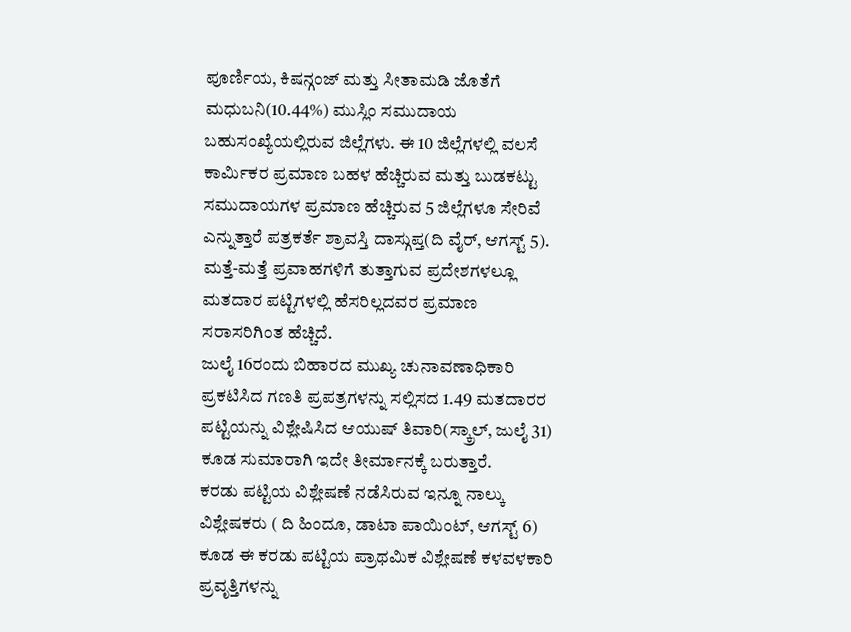ಪೂರ್ಣಿಯ, ಕಿಷನ್ಗಂಜ್ ಮತ್ತು ಸೀತಾಮಡಿ ಜೊತೆಗೆ ಮಧುಬನಿ(10.44%) ಮುಸ್ಲಿಂ ಸಮುದಾಯ ಬಹುಸಂಖ್ಯೆಯಲ್ಲಿರುವ ಜಿಲ್ಲೆಗಳು. ಈ 10 ಜಿಲ್ಲೆಗಳಲ್ಲಿ ವಲಸೆ ಕಾರ್ಮಿಕರ ಪ್ರಮಾಣ ಬಹಳ ಹೆಚ್ಚಿರುವ ಮತ್ತು ಬುಡಕಟ್ಟು ಸಮುದಾಯಗಳ ಪ್ರಮಾಣ ಹೆಚ್ಚಿರುವ 5 ಜಿಲ್ಲೆಗಳೂ ಸೇರಿವೆ ಎನ್ನುತ್ತಾರೆ ಪತ್ರಕರ್ತೆ ಶ್ರಾವಸ್ತಿ ದಾಸ್ಗುಪ್ತ(ದಿ ವೈರ್, ಆಗಸ್ಟ್ 5). ಮತ್ತೆ-ಮತ್ತೆ ಪ್ರವಾಹಗಳಿಗೆ ತುತ್ತಾಗುವ ಪ್ರದೇಶಗಳಲ್ಲೂ ಮತದಾರ ಪಟ್ಟಿಗಳಲ್ಲಿ ಹೆಸರಿಲ್ಲದವರ ಪ್ರಮಾಣ ಸರಾಸರಿಗಿಂತ ಹೆಚ್ಚಿದೆ.
ಜುಲೈ 16ರಂದು ಬಿಹಾರದ ಮುಖ್ಯ ಚುನಾವಣಾಧಿಕಾರಿ ಪ್ರಕಟಿಸಿದ ಗಣತಿ ಪ್ರಪತ್ರಗಳನ್ನು ಸಲ್ಲಿಸದ 1.49 ಮತದಾರರ ಪಟ್ಟಿಯನ್ನು ವಿಶ್ಲೇಷಿಸಿದ ಆಯುಷ್ ತಿವಾರಿ(ಸ್ಕ್ರಾಲ್, ಜುಲೈ 31) ಕೂಡ ಸುಮಾರಾಗಿ ಇದೇ ತೀರ್ಮಾನಕ್ಕೆ ಬರುತ್ತಾರೆ.
ಕರಡು ಪಟ್ಟಿಯ ವಿಶ್ಲೇಷಣೆ ನಡೆಸಿರುವ ಇನ್ನೂ ನಾಲ್ಕು ವಿಶ್ಲೇಷಕರು ( ದಿ ಹಿಂದೂ, ಡಾಟಾ ಪಾಯಿಂಟ್, ಆಗಸ್ಟ್ 6) ಕೂಡ ಈ ಕರಡು ಪಟ್ಟಿಯ ಪ್ರಾಥಮಿಕ ವಿಶ್ಲೇಷಣೆ ಕಳವಳಕಾರಿ ಪ್ರವೃತ್ತಿಗಳನ್ನು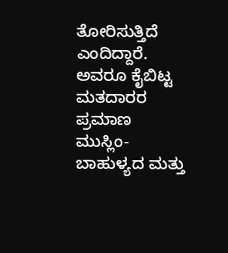ತೋರಿಸುತ್ತಿದೆ ಎಂದಿದ್ದಾರೆ. ಅವರೂ ಕೈಬಿಟ್ಟ ಮತದಾರರ ಪ್ರಮಾಣ ಮುಸ್ಲಿಂ-ಬಾಹುಳ್ಯದ ಮತ್ತು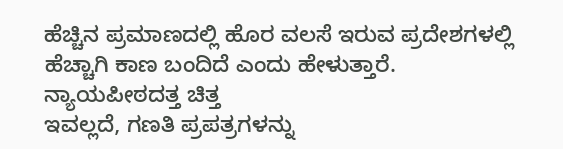ಹೆಚ್ಚಿನ ಪ್ರಮಾಣದಲ್ಲಿ ಹೊರ ವಲಸೆ ಇರುವ ಪ್ರದೇಶಗಳಲ್ಲಿ ಹೆಚ್ಚಾಗಿ ಕಾಣ ಬಂದಿದೆ ಎಂದು ಹೇಳುತ್ತಾರೆ.
ನ್ಯಾಯಪೀಠದತ್ತ ಚಿತ್ತ
ಇವಲ್ಲದೆ, ಗಣತಿ ಪ್ರಪತ್ರಗಳನ್ನು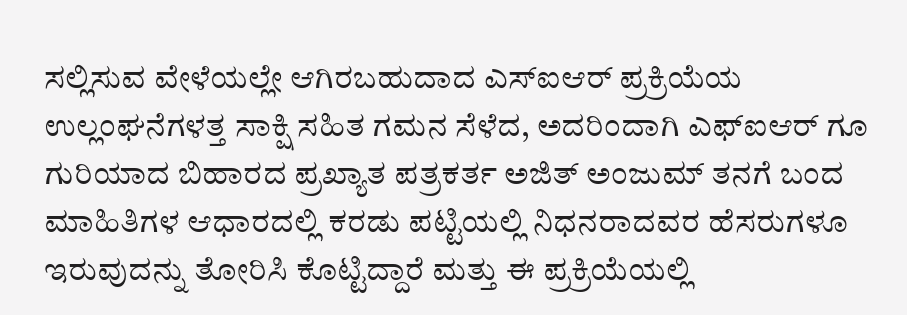ಸಲ್ಲಿಸುವ ವೇಳೆಯಲ್ಲೇ ಆಗಿರಬಹುದಾದ ಎಸ್ಐಆರ್ ಪ್ರಕ್ರಿಯೆಯ ಉಲ್ಲಂಘನೆಗಳತ್ತ ಸಾಕ್ಷಿ ಸಹಿತ ಗಮನ ಸೆಳೆದ, ಅದರಿಂದಾಗಿ ಎಫ್ಐಆರ್ ಗೂ ಗುರಿಯಾದ ಬಿಹಾರದ ಪ್ರಖ್ಯಾತ ಪತ್ರಕರ್ತ ಅಜಿತ್ ಅಂಜುಮ್ ತನಗೆ ಬಂದ ಮಾಹಿತಿಗಳ ಆಧಾರದಲ್ಲಿ ಕರಡು ಪಟ್ಟಿಯಲ್ಲಿ ನಿಧನರಾದವರ ಹೆಸರುಗಳೂ ಇರುವುದನ್ನು ತೋರಿಸಿ ಕೊಟ್ಟಿದ್ದಾರೆ ಮತ್ತು ಈ ಪ್ರಕ್ರಿಯೆಯಲ್ಲಿ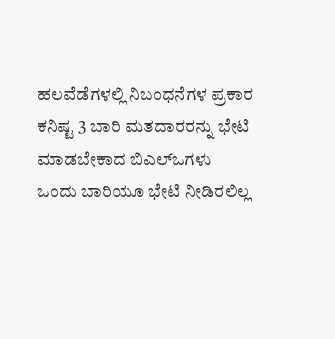ಹಲವೆಡೆಗಳಲ್ಲಿ ನಿಬಂಧನೆಗಳ ಪ್ರಕಾರ ಕನಿಷ್ಟ 3 ಬಾರಿ ಮತದಾರರನ್ನು ಭೇಟಿ ಮಾಡಬೇಕಾದ ಬಿಎಲ್ಒಗಳು ಒಂದು ಬಾರಿಯೂ ಭೇಟಿ ನೀಡಿರಲಿಲ್ಲ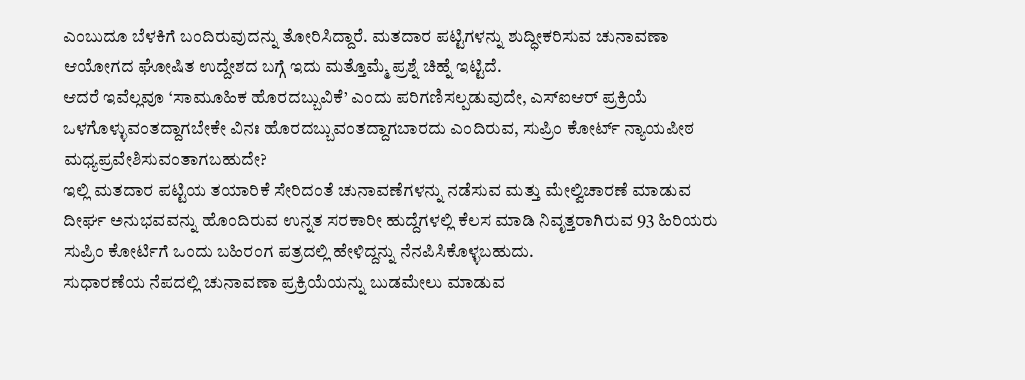ಎಂಬುದೂ ಬೆಳಕಿಗೆ ಬಂದಿರುವುದನ್ನು ತೋರಿಸಿದ್ದಾರೆ. ಮತದಾರ ಪಟ್ಟಿಗಳನ್ನು ಶುದ್ಧೀಕರಿಸುವ ಚುನಾವಣಾ ಆಯೋಗದ ಘೋಷಿತ ಉದ್ದೇಶದ ಬಗ್ಗೆ ಇದು ಮತ್ತೊಮ್ಮೆ ಪ್ರಶ್ನೆ ಚಿಹ್ನೆ ಇಟ್ಟಿದೆ.
ಆದರೆ ಇವೆಲ್ಲವೂ ‘ಸಾಮೂಹಿಕ ಹೊರದಬ್ಬುವಿಕೆ’ ಎಂದು ಪರಿಗಣಿಸಲ್ಪಡುವುದೇ, ಎಸ್ಐಆರ್ ಪ್ರಕ್ರಿಯೆ ಒಳಗೊಳ್ಳುವಂತದ್ದಾಗಬೇಕೇ ವಿನಃ ಹೊರದಬ್ಬುವಂತದ್ದಾಗಬಾರದು ಎಂದಿರುವ, ಸುಪ್ರಿಂ ಕೋರ್ಟ್ ನ್ಯಾಯಪೀಠ ಮಧ್ಯಪ್ರವೇಶಿಸುವಂತಾಗಬಹುದೇ?
ಇಲ್ಲಿ ಮತದಾರ ಪಟ್ಟಿಯ ತಯಾರಿಕೆ ಸೇರಿದಂತೆ ಚುನಾವಣೆಗಳನ್ನು ನಡೆಸುವ ಮತ್ತು ಮೇಲ್ವಿಚಾರಣೆ ಮಾಡುವ ದೀರ್ಘ ಅನುಭವವನ್ನು ಹೊಂದಿರುವ ಉನ್ನತ ಸರಕಾರೀ ಹುದ್ದೆಗಳಲ್ಲಿ ಕೆಲಸ ಮಾಡಿ ನಿವೃತ್ತರಾಗಿರುವ 93 ಹಿರಿಯರು ಸುಪ್ರಿಂ ಕೋರ್ಟಿಗೆ ಒಂದು ಬಹಿರಂಗ ಪತ್ರದಲ್ಲಿ ಹೇಳಿದ್ದನ್ನು ನೆನಪಿಸಿಕೊಳ್ಳಬಹುದು.
ಸುಧಾರಣೆಯ ನೆಪದಲ್ಲಿ ಚುನಾವಣಾ ಪ್ರಕ್ರಿಯೆಯನ್ನು ಬುಡಮೇಲು ಮಾಡುವ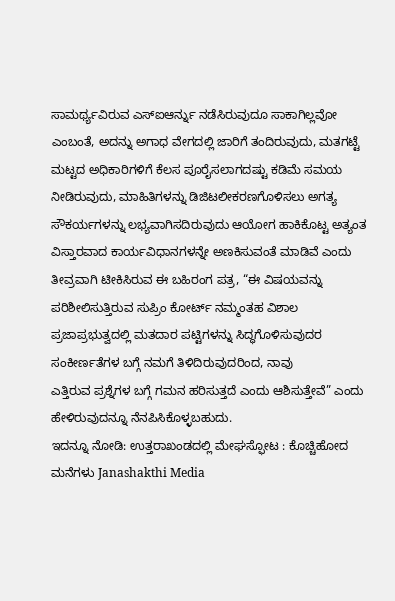ಸಾಮರ್ಥ್ಯವಿರುವ ಎಸ್ಐಆರ್ನ್ನು ನಡೆಸಿರುವುದೂ ಸಾಕಾಗಿಲ್ಲವೋ ಎಂಬಂತೆ, ಅದನ್ನು ಅಗಾಧ ವೇಗದಲ್ಲಿ ಜಾರಿಗೆ ತಂದಿರುವುದು, ಮತಗಟ್ಟೆ ಮಟ್ಟದ ಅಧಿಕಾರಿಗಳಿಗೆ ಕೆಲಸ ಪೂರೈಸಲಾಗದಷ್ಟು ಕಡಿಮೆ ಸಮಯ ನೀಡಿರುವುದು, ಮಾಹಿತಿಗಳನ್ನು ಡಿಜಿಟಲೀಕರಣಗೊಳಿಸಲು ಅಗತ್ಯ ಸೌಕರ್ಯಗಳನ್ನು ಲಭ್ಯವಾಗಿಸದಿರುವುದು ಆಯೋಗ ಹಾಕಿಕೊಟ್ಟ ಅತ್ಯಂತ ವಿಸ್ತಾರವಾದ ಕಾರ್ಯವಿಧಾನಗಳನ್ನೇ ಅಣಕಿಸುವಂತೆ ಮಾಡಿವೆ ಎಂದು ತೀವ್ರವಾಗಿ ಟೀಕಿಸಿರುವ ಈ ಬಹಿರಂಗ ಪತ್ರ, “ಈ ವಿಷಯವನ್ನು ಪರಿಶೀಲಿಸುತ್ತಿರುವ ಸುಪ್ರಿಂ ಕೋರ್ಟ್ ನಮ್ಮಂತಹ ವಿಶಾಲ ಪ್ರಜಾಪ್ರಭುತ್ವದಲ್ಲಿ ಮತದಾರ ಪಟ್ಟಿಗಳನ್ನು ಸಿದ್ಧಗೊಳಿಸುವುದರ ಸಂಕೀರ್ಣತೆಗಳ ಬಗ್ಗೆ ನಮಗೆ ತಿಳಿದಿರುವುದರಿಂದ, ನಾವು
ಎತ್ತಿರುವ ಪ್ರಶ್ನೆಗಳ ಬಗ್ಗೆ ಗಮನ ಹರಿಸುತ್ತದೆ ಎಂದು ಆಶಿಸುತ್ತೇವೆ” ಎಂದು ಹೇಳಿರುವುದನ್ನೂ ನೆನಪಿಸಿಕೊಳ್ಳಬಹುದು.
ಇದನ್ನೂ ನೋಡಿ: ಉತ್ತರಾಖಂಡದಲ್ಲಿ ಮೇಘಸ್ಫೋಟ : ಕೊಚ್ಚಿಹೋದ ಮನೆಗಳು Janashakthi Media